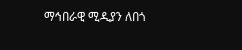ማኅበራዊ ሚዲያን ለበጎ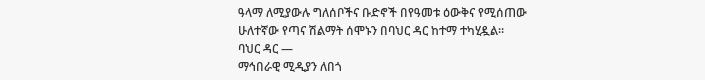ዓላማ ለሚያውሉ ግለሰቦችና ቡድኖች በየዓመቱ ዕውቅና የሚሰጠው ሁለተኛው የጣና ሽልማት ሰሞኑን በባህር ዳር ከተማ ተካሂዷል።
ባህር ዳር —
ማኅበራዊ ሚዲያን ለበጎ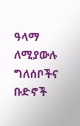ዓላማ ለሚያውሉ ግለሰቦችና ቡድኖች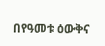በየዓመቱ ዕውቅና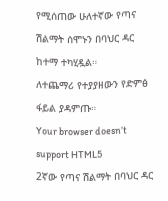የሚሰጠው ሁለተኛው የጣና ሽልማት ሰሞኑን በባህር ዳር ከተማ ተካሂዷል።
ለተጨማሪ የተያያዘውን የድምፅ ፋይል ያዳምጡ።
Your browser doesn’t support HTML5
2ኛው የጣና ሽልማት በባህር ዳር